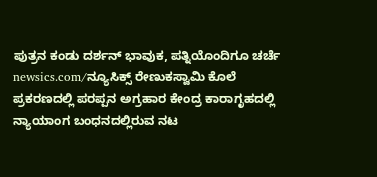ಪುತ್ರನ ಕಂಡು ದರ್ಶನ್ ಭಾವುಕ, ಪತ್ನಿಯೊಂದಿಗೂ ಚರ್ಚೆ
newsics.com/ನ್ಯೂಸಿಕ್ಸ್ ರೇಣುಕಸ್ವಾಮಿ ಕೊಲೆ ಪ್ರಕರಣದಲ್ಲಿ ಪರಪ್ಪನ ಅಗ್ರಹಾರ ಕೇಂದ್ರ ಕಾರಾಗೃಹದಲ್ಲಿ ನ್ಯಾಯಾಂಗ ಬಂಧನದಲ್ಲಿರುವ ನಟ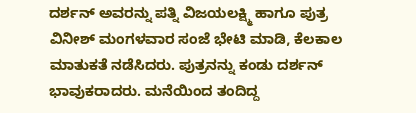ದರ್ಶನ್ ಅವರನ್ನು ಪತ್ನಿ ವಿಜಯಲಕ್ಷ್ಮಿ ಹಾಗೂ ಪುತ್ರ ವಿನೀಶ್ ಮಂಗಳವಾರ ಸಂಜೆ ಭೇಟಿ ಮಾಡಿ, ಕೆಲಕಾಲ ಮಾತುಕತೆ ನಡೆಸಿದರು. ಪುತ್ರನನ್ನು ಕಂಡು ದರ್ಶನ್ ಭಾವುಕರಾದರು. ಮನೆಯಿಂದ ತಂದಿದ್ದ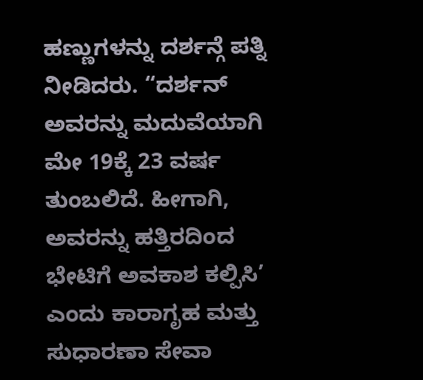ಹಣ್ಣುಗಳನ್ನು ದರ್ಶನ್ಗೆ ಪತ್ನಿ ನೀಡಿದರು. “ದರ್ಶನ್ ಅವರನ್ನು ಮದುವೆಯಾಗಿ ಮೇ 19ಕ್ಕೆ 23 ವರ್ಷ ತುಂಬಲಿದೆ. ಹೀಗಾಗಿ, ಅವರನ್ನು ಹತ್ತಿರದಿಂದ ಭೇಟಿಗೆ ಅವಕಾಶ ಕಲ್ಪಿಸಿ’ ಎಂದು ಕಾರಾಗೃಹ ಮತ್ತು ಸುಧಾರಣಾ ಸೇವಾ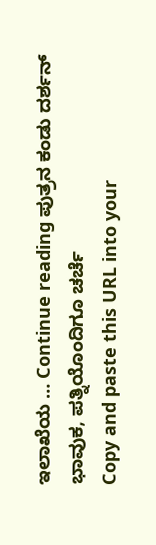ಇಲಾಖೆಯ … Continue reading ಪುತ್ರನ ಕಂಡು ದರ್ಶನ್ ಭಾವುಕ, ಪತ್ನಿಯೊಂದಿಗೂ ಚರ್ಚೆ
Copy and paste this URL into your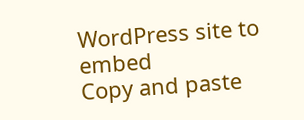WordPress site to embed
Copy and paste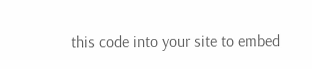this code into your site to embed